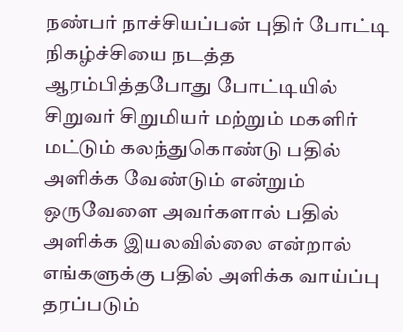நண்பர் நாச்சியப்பன் புதிர் போட்டி நிகழ்ச்சியை நடத்த ஆரம்பித்தபோது போட்டியில் சிறுவர் சிறுமியர் மற்றும் மகளிர் மட்டும் கலந்துகொண்டு பதில் அளிக்க வேண்டும் என்றும் ஒருவேளை அவர்களால் பதில் அளிக்க இயலவில்லை என்றால் எங்களுக்கு பதில் அளிக்க வாய்ப்பு தரப்படும்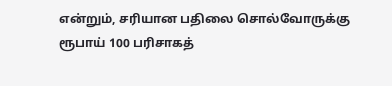என்றும், சரியான பதிலை சொல்வோருக்கு ரூபாய் 100 பரிசாகத்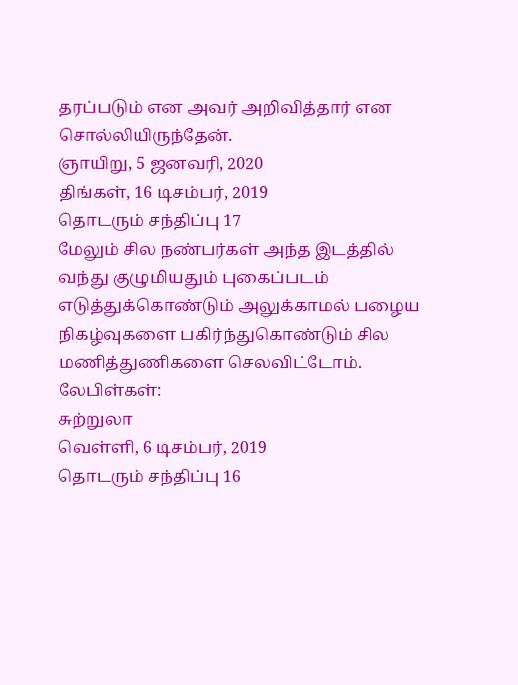தரப்படும் என அவர் அறிவித்தார் என சொல்லியிருந்தேன்.
ஞாயிறு, 5 ஜனவரி, 2020
திங்கள், 16 டிசம்பர், 2019
தொடரும் சந்திப்பு 17
மேலும் சில நண்பர்கள் அந்த இடத்தில் வந்து குழுமியதும் புகைப்படம் எடுத்துக்கொண்டும் அலுக்காமல் பழைய நிகழ்வுகளை பகிர்ந்துகொண்டும் சில மணித்துணிகளை செலவிட்டோம்.
லேபிள்கள்:
சுற்றுலா
வெள்ளி, 6 டிசம்பர், 2019
தொடரும் சந்திப்பு 16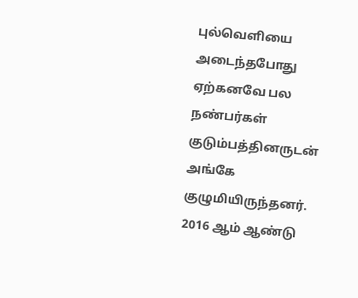புல்வெளியை அடைந்தபோது ஏற்கனவே பல நண்பர்கள் குடும்பத்தினருடன் அங்கே குழுமியிருந்தனர். 2016 ஆம் ஆண்டு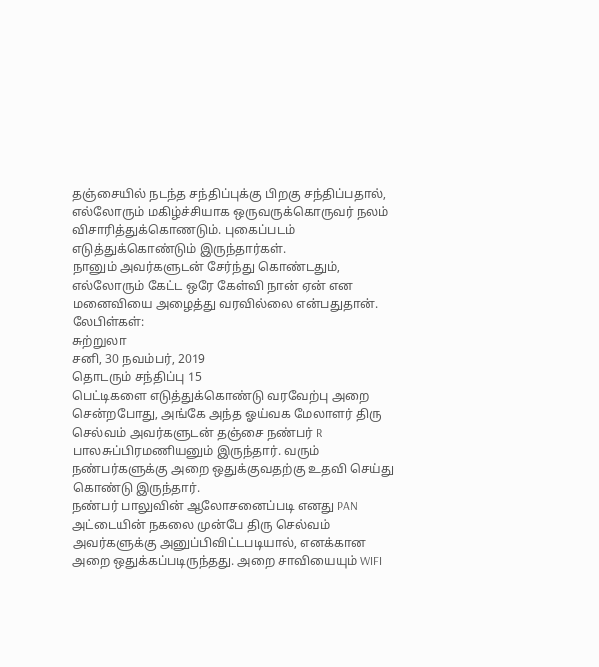தஞ்சையில் நடந்த சந்திப்புக்கு பிறகு சந்திப்பதால், எல்லோரும் மகிழ்ச்சியாக ஒருவருக்கொருவர் நலம் விசாரித்துக்கொணடும். புகைப்படம் எடுத்துக்கொண்டும் இருந்தார்கள்.
நானும் அவர்களுடன் சேர்ந்து கொண்டதும், எல்லோரும் கேட்ட ஒரே கேள்வி நான் ஏன் என மனைவியை அழைத்து வரவில்லை என்பதுதான்.
லேபிள்கள்:
சுற்றுலா
சனி, 30 நவம்பர், 2019
தொடரும் சந்திப்பு 15
பெட்டிகளை எடுத்துக்கொண்டு வரவேற்பு அறை சென்றபோது, அங்கே அந்த ஓய்வக மேலாளர் திரு செல்வம் அவர்களுடன் தஞ்சை நண்பர் R பாலசுப்பிரமணியனும் இருந்தார். வரும் நண்பர்களுக்கு அறை ஒதுக்குவதற்கு உதவி செய்து கொண்டு இருந்தார்.
நண்பர் பாலுவின் ஆலோசனைப்படி எனது PAN அட்டையின் நகலை முன்பே திரு செல்வம் அவர்களுக்கு அனுப்பிவிட்டபடியால், எனக்கான அறை ஒதுக்கப்படிருந்தது. அறை சாவியையும் WIFI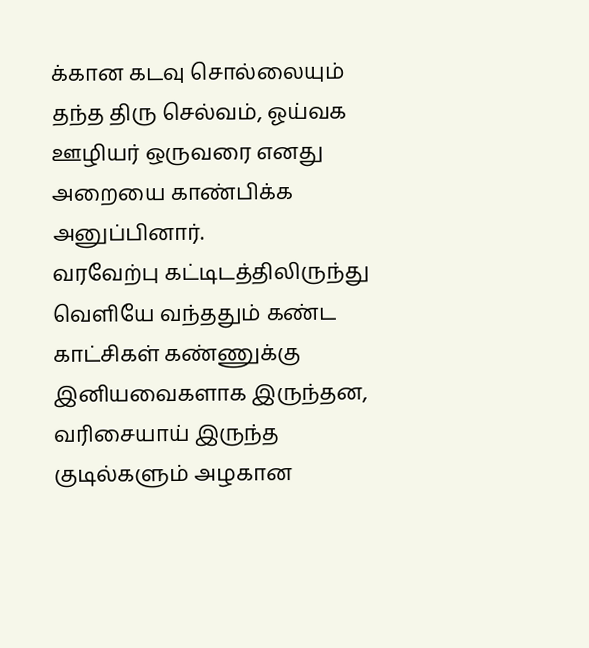க்கான கடவு சொல்லையும் தந்த திரு செல்வம், ஓய்வக ஊழியர் ஒருவரை எனது அறையை காண்பிக்க அனுப்பினார்.
வரவேற்பு கட்டிடத்திலிருந்து வெளியே வந்ததும் கண்ட காட்சிகள் கண்ணுக்கு இனியவைகளாக இருந்தன, வரிசையாய் இருந்த குடில்களும் அழகான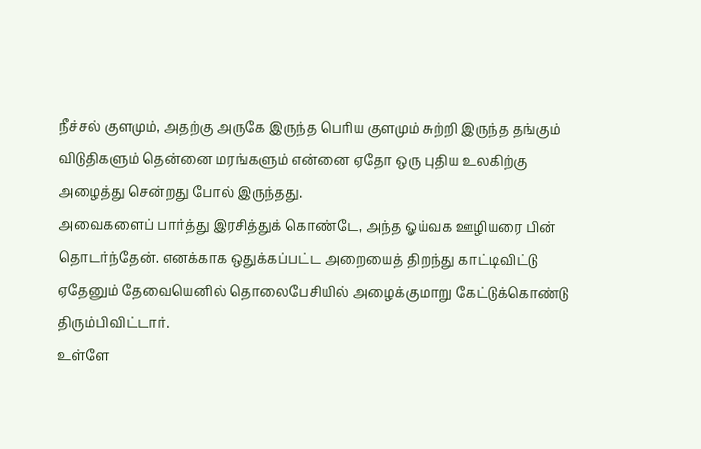நீச்சல் குளமும், அதற்கு அருகே இருந்த பெரிய குளமும் சுற்றி இருந்த தங்கும் விடுதிகளும் தென்னை மரங்களும் என்னை ஏதோ ஒரு புதிய உலகிற்கு அழைத்து சென்றது போல் இருந்தது.
அவைகளைப் பார்த்து இரசித்துக் கொண்டே, அந்த ஓய்வக ஊழியரை பின் தொடர்ந்தேன். எனக்காக ஒதுக்கப்பட்ட அறையைத் திறந்து காட்டிவிட்டு ஏதேனும் தேவையெனில் தொலைபேசியில் அழைக்குமாறு கேட்டுக்கொண்டு திரும்பிவிட்டார்.
உள்ளே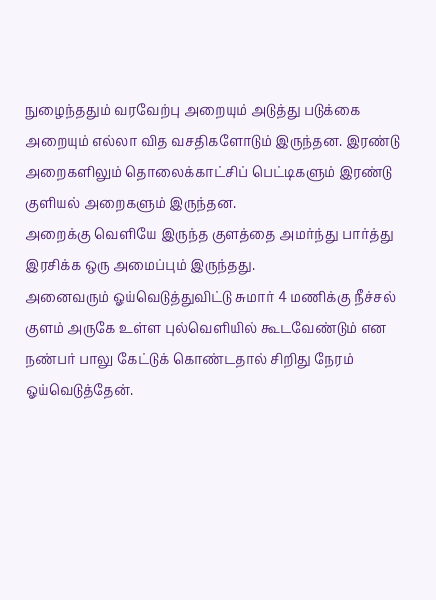நுழைந்ததும் வரவேற்பு அறையும் அடுத்து படுக்கை அறையும் எல்லா வித வசதிகளோடும் இருந்தன. இரண்டு அறைகளிலும் தொலைக்காட்சிப் பெட்டிகளும் இரண்டு குளியல் அறைகளும் இருந்தன.
அறைக்கு வெளியே இருந்த குளத்தை அமர்ந்து பார்த்து இரசிக்க ஒரு அமைப்பும் இருந்தது.
அனைவரும் ஓய்வெடுத்துவிட்டு சுமார் 4 மணிக்கு நீச்சல் குளம் அருகே உள்ள புல்வெளியில் கூடவேண்டும் என நண்பர் பாலு கேட்டுக் கொண்டதால் சிறிது நேரம் ஓய்வெடுத்தேன்.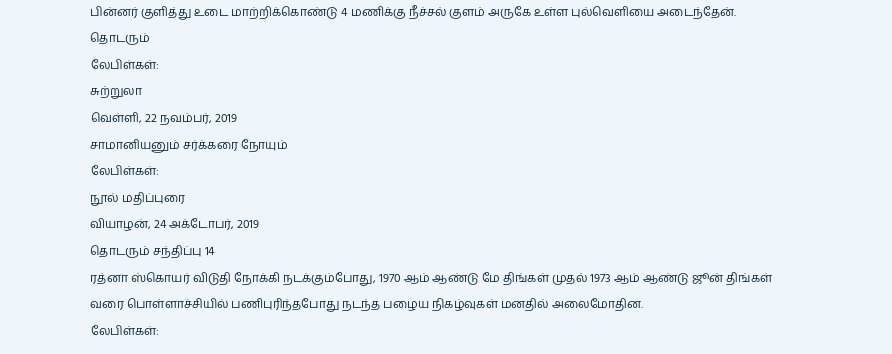பின்னர் குளித்து உடை மாற்றிக்கொண்டு 4 மணிக்கு நீச்சல் குளம் அருகே உள்ள புல்வெளியை அடைந்தேன்.
தொடரும்
லேபிள்கள்:
சுற்றுலா
வெள்ளி, 22 நவம்பர், 2019
சாமானியனும் சர்க்கரை நோயும்
லேபிள்கள்:
நூல் மதிப்புரை
வியாழன், 24 அக்டோபர், 2019
தொடரும் சந்திப்பு 14
ரத்னா ஸ்கொயர் விடுதி நோக்கி நடக்கும்போது, 1970 ஆம் ஆண்டு மே திங்கள் முதல் 1973 ஆம் ஆண்டு ஜூன் திங்கள் வரை பொள்ளாச்சியில் பணிபுரிந்தபோது நடந்த பழைய நிகழ்வுகள் மனதில் அலைமோதின.
லேபிள்கள்: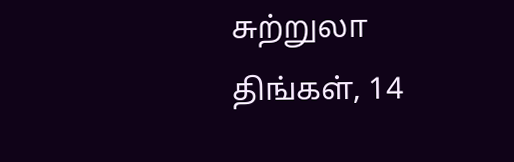சுற்றுலா
திங்கள், 14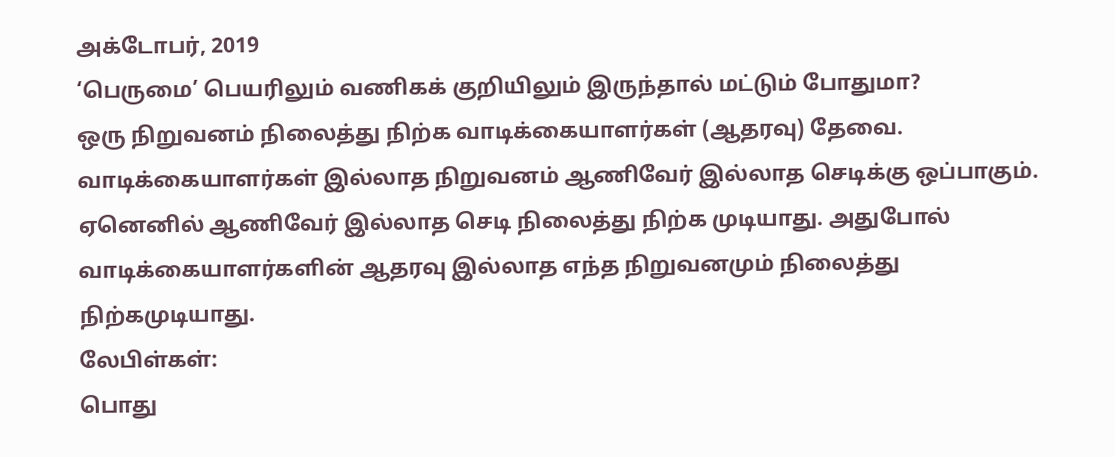அக்டோபர், 2019
‘பெருமை’ பெயரிலும் வணிகக் குறியிலும் இருந்தால் மட்டும் போதுமா?
ஒரு நிறுவனம் நிலைத்து நிற்க வாடிக்கையாளர்கள் (ஆதரவு) தேவை. வாடிக்கையாளர்கள் இல்லாத நிறுவனம் ஆணிவேர் இல்லாத செடிக்கு ஒப்பாகும். ஏனெனில் ஆணிவேர் இல்லாத செடி நிலைத்து நிற்க முடியாது. அதுபோல் வாடிக்கையாளர்களின் ஆதரவு இல்லாத எந்த நிறுவனமும் நிலைத்து நிற்கமுடியாது.
லேபிள்கள்:
பொது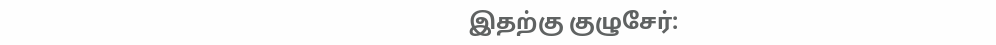இதற்கு குழுசேர்: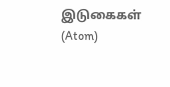இடுகைகள் (Atom)